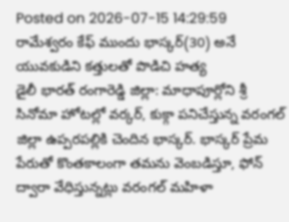Posted on 2026-07-15 14:29:59
రామేశ్వరం కేఫ్ ముందు భాస్కర్(30) అనే యువకుడిని కత్తులతో పొడిచి హత్య
డైలీ భారత్ రంగారెడ్డి జిల్లా: మాధాపూర్లోని శ్రీ సినోమా హోటల్లో వర్కర్, కుక్గా పనిచేస్తున్న వరంగల్ జిల్లా ఉప్పరపల్లికి చెందిన భాస్కర్. భాస్కర్ ప్రేమ పేరుతో కొంతకాలంగా తమను వెంబడిస్తూ, ఫోన్ ద్వారా వేధిస్తున్నట్లు వరంగల్ మహిళా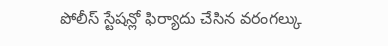పోలీస్ స్టేషన్లో ఫిర్యాదు చేసిన వరంగల్కు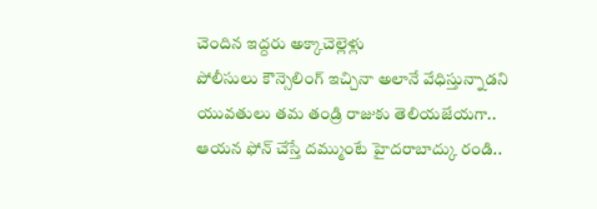చెందిన ఇద్దరు అక్కాచెల్లెళ్లు
పోలీసులు కౌన్సెలింగ్ ఇచ్చినా అలానే వేధిస్తున్నాడని యువతులు తమ తండ్రి రాజుకు తెలియజేయగా.. ఆయన ఫోన్ చేస్తే దమ్ముంటే హైదరాబాద్కు రండి..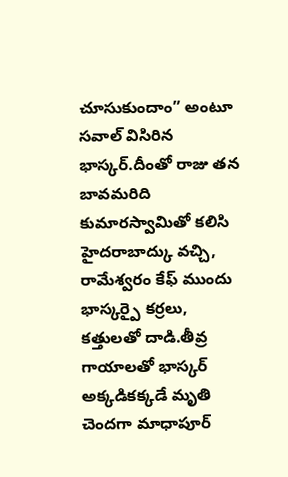చూసుకుందాం” అంటూ సవాల్ విసిరిన భాస్కర్.దీంతో రాజు తన బావమరిది కుమారస్వామితో కలిసి హైదరాబాద్కు వచ్చి, రామేశ్వరం కేఫ్ ముందు భాస్కర్పై కర్రలు, కత్తులతో దాడి.తీవ్ర గాయాలతో భాస్కర్ అక్కడికక్కడే మృతి చెందగా మాధాపూర్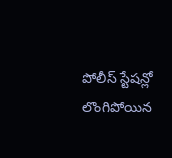పోలీస్ స్టేషన్లో లొంగిపోయిన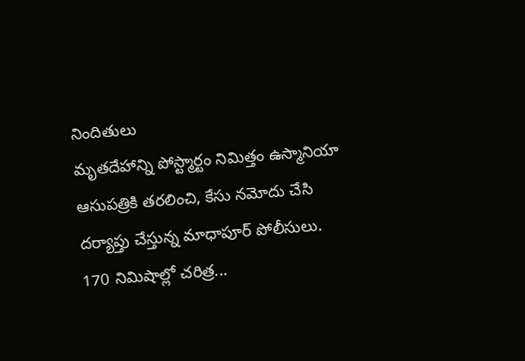నిందితులు
మృతదేహాన్ని పోస్ట్మార్టం నిమిత్తం ఉస్మానియా ఆసుపత్రికి తరలించి, కేసు నమోదు చేసి దర్యాప్తు చేస్తున్న మాధాపూర్ పోలీసులు.
170 నిమిషాల్లో చరిత్ర...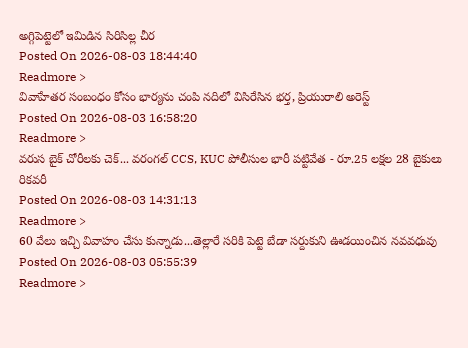అగ్గిపెట్టెలో ఇమిడిన సిరిసిల్ల చీర
Posted On 2026-08-03 18:44:40
Readmore >
వివాహేతర సంబంధం కోసం భార్యను చంపి నదిలో విసిరేసిన భర్త, ప్రియురాలి అరెస్ట్
Posted On 2026-08-03 16:58:20
Readmore >
వరుస బైక్ చోరీలకు చెక్... వరంగల్ CCS, KUC పోలీసుల భారీ పట్టివేత - రూ.25 లక్షల 28 బైకులు రికవరీ
Posted On 2026-08-03 14:31:13
Readmore >
60 వేలు ఇచ్చి వివాహం చేసు కున్నాడు...తెల్లారే సరికి పెట్టె బేడా సర్దుకుని ఊడయించిన నవవధువు
Posted On 2026-08-03 05:55:39
Readmore >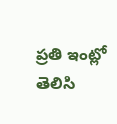ప్రతి ఇంట్లో తెలిసి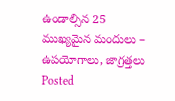ఉండాల్సిన 25 ముఖ్యమైన మందులు – ఉపయోగాలు, జాగ్రత్తలు
Posted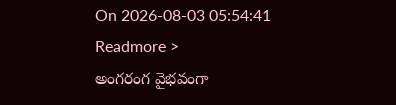On 2026-08-03 05:54:41
Readmore >
అంగరంగ వైభవంగా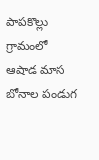పాపకొల్లు గ్రామంలో ఆషాడ మాస బోనాల పండుగ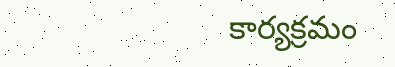కార్యక్రమం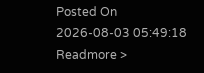Posted On 2026-08-03 05:49:18
Readmore >